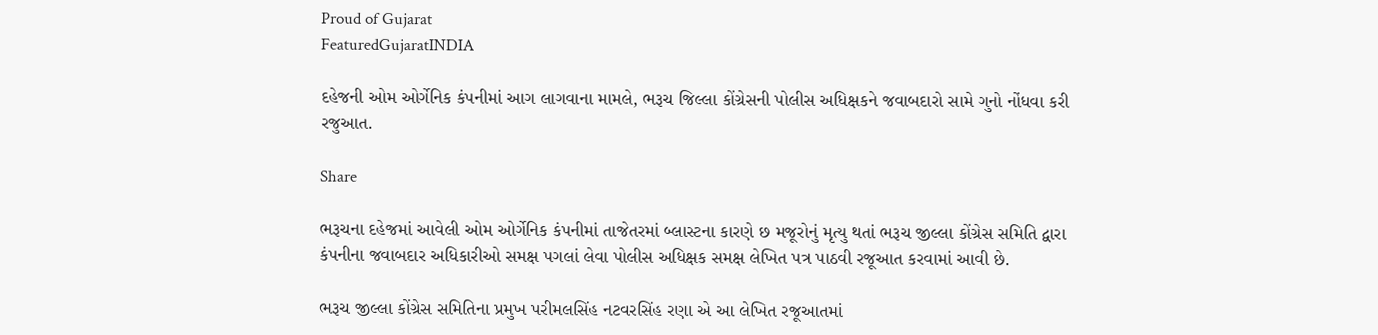Proud of Gujarat
FeaturedGujaratINDIA

દહેજની ઓમ ઓર્ગેનિક કંપનીમાં આગ લાગવાના મામલે, ભરૂચ જિલ્લા કોંગ્રેસની પોલીસ અધિક્ષકને જવાબદારો સામે ગુનો નોંધવા કરી રજુઆત.

Share

ભરૂચના દહેજમાં આવેલી ઓમ ઓર્ગેનિક કંપનીમાં તાજેતરમાં બ્લાસ્ટના કારણે છ મજૂરોનું મૃત્યુ થતાં ભરૂચ જીલ્લા કોંગ્રેસ સમિતિ દ્વારા કંપનીના જવાબદાર અધિકારીઓ સમક્ષ પગલાં લેવા પોલીસ અધિક્ષક સમક્ષ લેખિત પત્ર પાઠવી રજૂઆત કરવામાં આવી છે.

ભરૂચ જીલ્લા કોંગ્રેસ સમિતિના પ્રમુખ પરીમલસિંહ નટવરસિંહ રણા એ આ લેખિત રજૂઆતમાં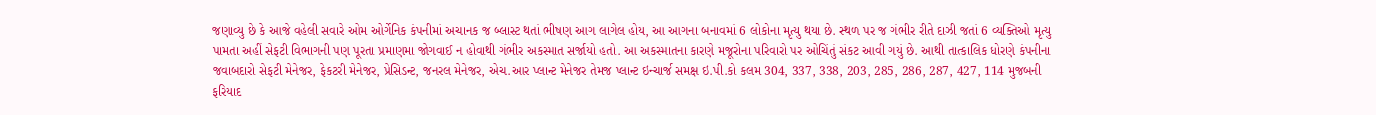જણાવ્યુ છે કે આજે વહેલી સવારે ઓમ ઓર્ગેનિક કંપનીમાં અચાનક જ બ્લાસ્ટ થતાં ભીષણ આગ લાગેલ હોય, આ આગના બનાવમાં 6 લોકોના મૃત્યુ થયા છે. સ્થળ પર જ ગંભીર રીતે દાઝી જતાં 6 વ્યક્તિઓ મૃત્યુ પામતા અહીં સેફટી વિભાગની પણ પૂરતા પ્રમાણમા જોગવાઈ ન હોવાથી ગંભીર અકસ્માત સર્જાયો હતો. આ અકસ્માતના કારણે મજૂરોના પરિવારો પર ઓચિંતું સંકટ આવી ગયું છે. આથી તાત્કાલિક ધોરણે કંપનીના જવાબદારો સેફટી મેનેજર, ફેકટરી મેનેજર, પ્રેસિડન્ટ, જનરલ મેનેજર, એચ.આર પ્લાન્ટ મેનેજર તેમજ પ્લાન્ટ ઇન્ચાર્જ સમક્ષ ઇ.પી.કો કલમ 304, 337, 338, 203, 285, 286, 287, 427, 114 મુજબની ફરિયાદ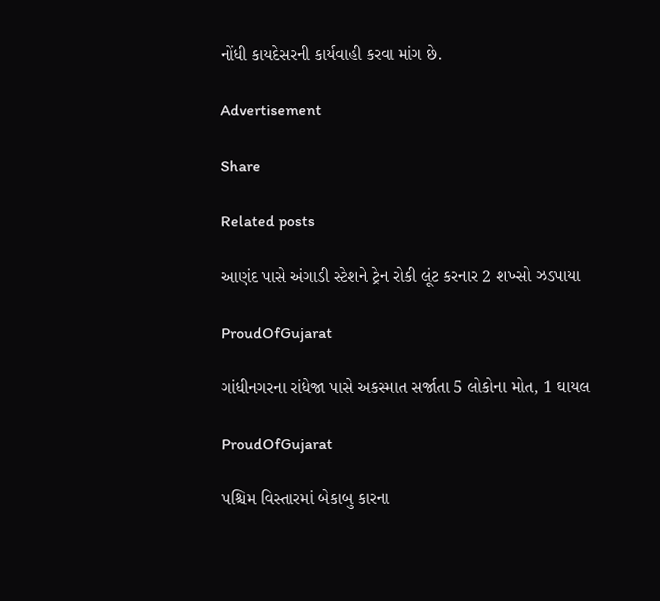નોંધી કાયદેસરની કાર્યવાહી કરવા માંગ છે.

Advertisement

Share

Related posts

આણંદ પાસે અંગાડી સ્ટેશને ટ્રેન રોકી લૂંટ કરનાર 2 શખ્સો ઝડપાયા

ProudOfGujarat

ગાંધીનગરના રાંધેજા પાસે અકસ્માત સર્જાતા 5 લોકોના મોત, 1 ઘાયલ

ProudOfGujarat

પશ્ચિમ વિસ્તારમાં બેકાબુ કારના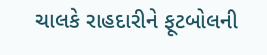ચાલકે રાહદારીને ફૂટબોલની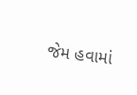જેમ હવામાં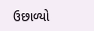ઉછાળ્યો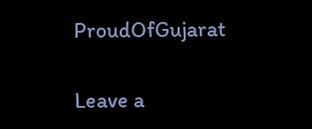ProudOfGujarat

Leave a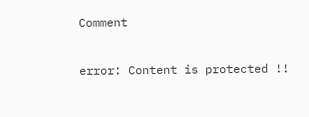Comment

error: Content is protected !!